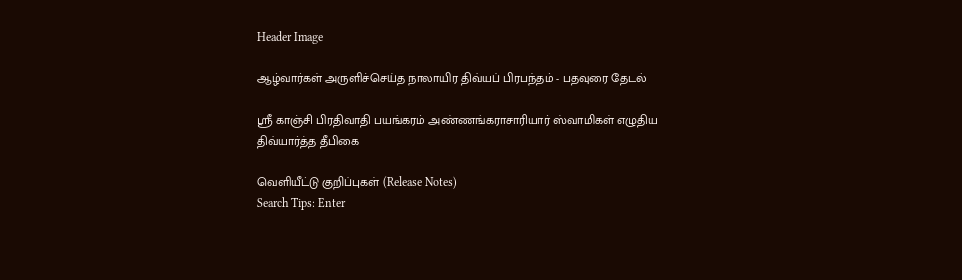Header Image

ஆழ்வார்கள் அருளிச்செய்த நாலாயிர திவ்யப் பிரபந்தம் - பதவுரை தேடல்

ஸ்ரீ காஞ்சி பிரதிவாதி பயங்கரம் அண்ணங்கராசாரியார் ஸ்வாமிகள் எழுதிய திவ்யார்த்த தீபிகை

வெளியீட்டு குறிப்புகள் (Release Notes)
Search Tips: Enter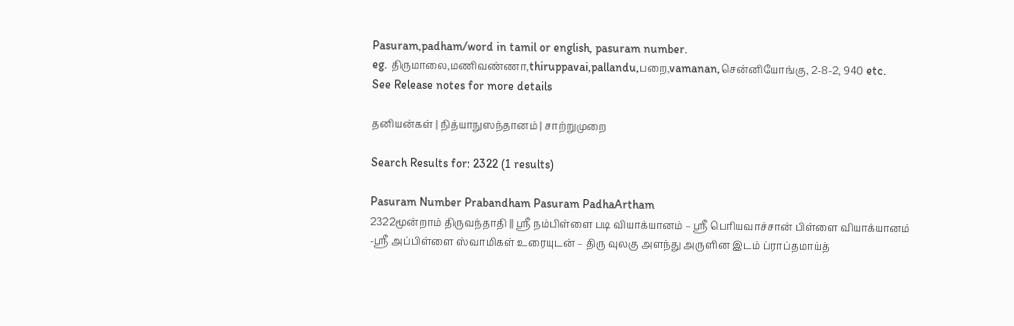Pasuram,padham/word in tamil or english, pasuram number.
eg. திருமாலை,மணிவண்ணா,thiruppavai,pallandu,பறை,vamanan,சென்னியோங்கு, 2-8-2, 940 etc.
See Release notes for more details

தனியன்கள் | நித்யாநுஸந்தானம் | சாற்றுமுறை

Search Results for: 2322 (1 results)

Pasuram Number Prabandham Pasuram PadhaArtham
2322மூன்றாம் திருவந்தாதி || ஸ்ரீ நம்பிள்ளை படி வியாக்யானம் – ஸ்ரீ பெரியவாச்சான் பிள்ளை வியாக்யானம் -ஸ்ரீ அப்பிள்ளை ஸ்வாமிகள் உரையுடன் – திரு வுலகு அளந்து அருளின இடம் ப்ராப்தமாய்த்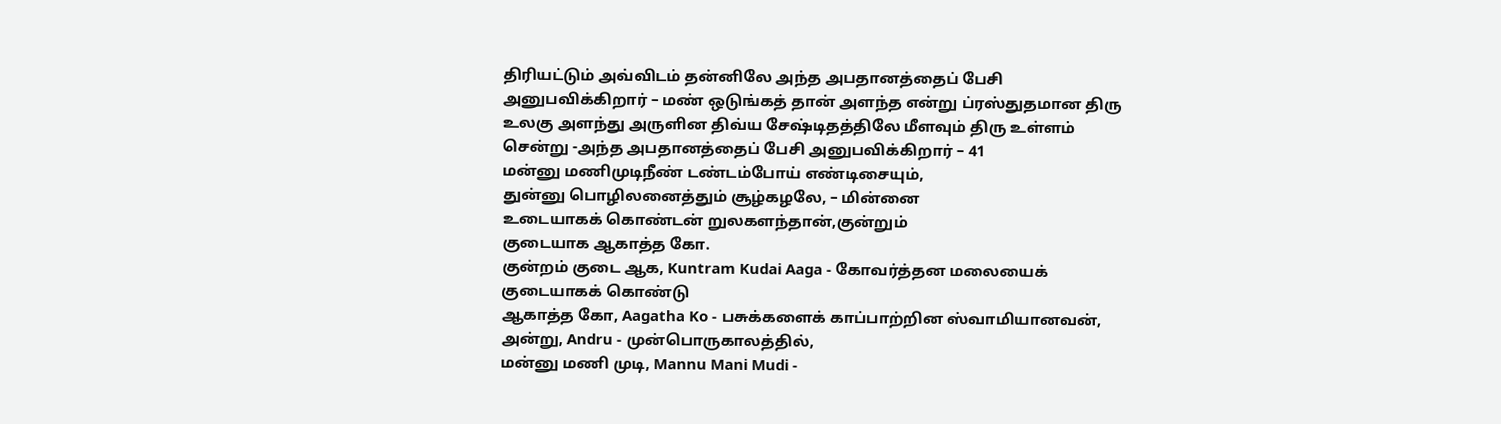திரியட்டும் அவ்விடம் தன்னிலே அந்த அபதானத்தைப் பேசி அனுபவிக்கிறார் – மண் ஒடுங்கத் தான் அளந்த என்று ப்ரஸ்துதமான திரு உலகு அளந்து அருளின திவ்ய சேஷ்டிதத்திலே மீளவும் திரு உள்ளம் சென்று -அந்த அபதானத்தைப் பேசி அனுபவிக்கிறார் – 41
மன்னு மணிமுடிநீண் டண்டம்போய் எண்டிசையும்,
துன்னு பொழிலனைத்தும் சூழ்கழலே, – மின்னை
உடையாகக் கொண்டன் றுலகளந்தான்,குன்றும்
குடையாக ஆகாத்த கோ.
குன்றம் குடை ஆக, Kuntram Kudai Aaga - கோவர்த்தன மலையைக் குடையாகக் கொண்டு
ஆகாத்த கோ, Aagatha Ko - பசுக்களைக் காப்பாற்றின ஸ்வாமியானவன்,
அன்று, Andru - முன்பொருகாலத்தில்,
மன்னு மணி முடி, Mannu Mani Mudi -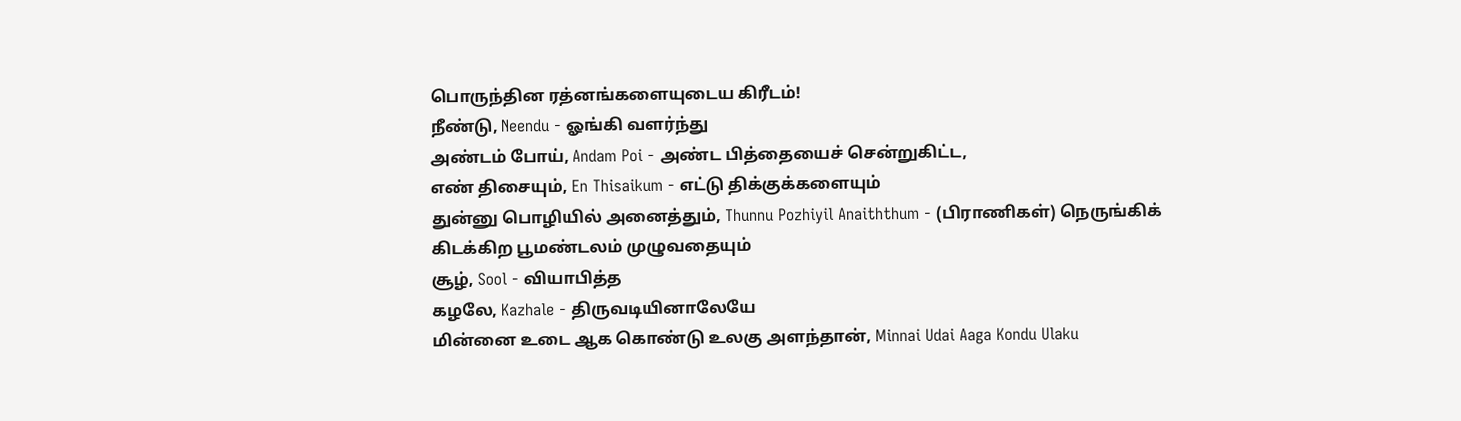பொருந்தின ரத்னங்களையுடைய கிரீடம்!
நீண்டு, Neendu - ஓங்கி வளர்ந்து
அண்டம் போய், Andam Poi - அண்ட பித்தையைச் சென்றுகிட்ட,
எண் திசையும், En Thisaikum - எட்டு திக்குக்களையும்
துன்னு பொழியில் அனைத்தும், Thunnu Pozhiyil Anaiththum - (பிராணிகள்) நெருங்கிக் கிடக்கிற பூமண்டலம் முழுவதையும்
சூழ், Sool - வியாபித்த
கழலே, Kazhale - திருவடியினாலேயே
மின்னை உடை ஆக கொண்டு உலகு அளந்தான், Minnai Udai Aaga Kondu Ulaku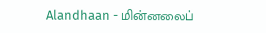Alandhaan - மின்னலைப்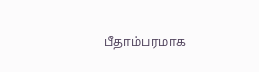பீதாம்பரமாக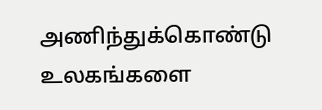அணிந்துக்கொண்டு உலகங்களை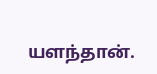யளந்தான்.